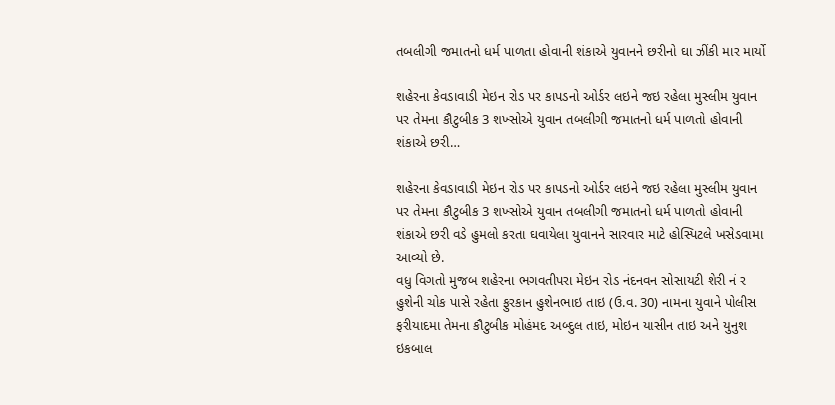તબલીગી જમાતનો ધર્મ પાળતા હોવાની શંકાએ યુવાનને છરીનો ઘા ઝીંકી માર માર્યો

શહેરના કેવડાવાડી મેઇન રોડ પર કાપડનો ઓર્ડર લઇને જઇ રહેલા મુસ્લીમ યુવાન પર તેમના કૌટુબીક 3 શખ્સોએ યુવાન તબલીગી જમાતનો ધર્મ પાળતો હોવાની શંકાએ છરી…

શહેરના કેવડાવાડી મેઇન રોડ પર કાપડનો ઓર્ડર લઇને જઇ રહેલા મુસ્લીમ યુવાન પર તેમના કૌટુબીક 3 શખ્સોએ યુવાન તબલીગી જમાતનો ધર્મ પાળતો હોવાની શંકાએ છરી વડે હુમલો કરતા ઘવાયેલા યુવાનને સારવાર માટે હોસ્પિટલે ખસેડવામા આવ્યો છે.
વધુ વિગતો મુજબ શહેરના ભગવતીપરા મેઇન રોડ નંદનવન સોસાયટી શેરી નં ર હુશેની ચોક પાસે રહેતા ફુરકાન હુશેનભાઇ તાઇ (ઉ.વ. 30) નામના યુવાને પોલીસ ફરીયાદમા તેમના કૌટુબીક મોહંમદ અબ્દુલ તાઇ, મોઇન યાસીન તાઇ અને યુનુશ ઇકબાલ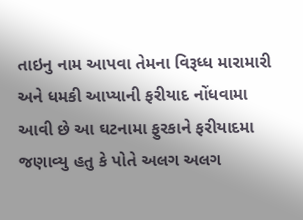તાઇનુ નામ આપવા તેમના વિરૂધ્ધ મારામારી અને ધમકી આપ્યાની ફરીયાદ નોંધવામા આવી છે આ ઘટનામા ફુરકાને ફરીયાદમા જણાવ્યુ હતુ કે પોતે અલગ અલગ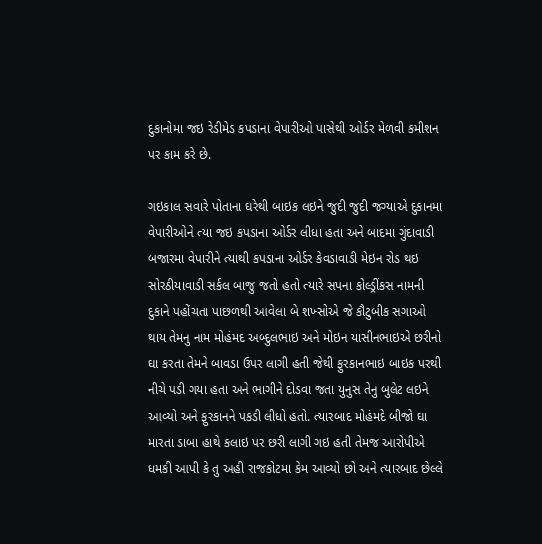દુકાનોમા જઇ રેડીમેડ કપડાના વેપારીઓ પાસેથી ઓર્ડર મેળવી કમીશન પર કામ કરે છે.

ગઇકાલ સવારે પોતાના ઘરેથી બાઇક લઇને જુદી જુદી જગ્યાએ દુકાનમા વેપારીઓને ત્યા જઇ કપડાના ઓર્ડર લીધા હતા અને બાદમા ગુંદાવાડી બજારમા વેપારીને ત્યાથી કપડાના ઓર્ડર કેવડાવાડી મેઇન રોડ થઇ સોરઠીયાવાડી સર્કલ બાજુ જતો હતો ત્યારે સપના કોલ્ડ્રીંકસ નામની દુકાને પહોંચતા પાછળથી આવેલા બે શખ્સોએ જે કૌટુબીક સગાઓ થાય તેમનુ નામ મોહંમદ અબ્દુલભાઇ અને મોઇન યાસીનભાઇએ છરીનો ઘા કરતા તેમને બાવડા ઉપર લાગી હતી જેથી ફુરકાનભાઇ બાઇક પરથી નીચે પડી ગયા હતા અને ભાગીને દોડવા જતા યુનુસ તેનુ બુલેટ લઇને આવ્યો અને ફુરકાનને પકડી લીધો હતો. ત્યારબાદ મોહંમદે બીજો ઘા મારતા ડાબા હાથે કલાઇ પર છરી લાગી ગઇ હતી તેમજ આરોપીએ ધમકી આપી કે તુ અહી રાજકોટમા કેમ આવ્યો છો અને ત્યારબાદ છેલ્લે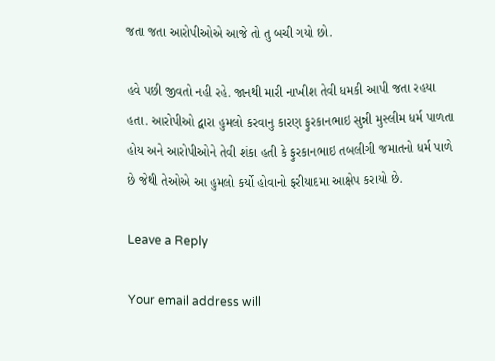જતા જતા આરોપીઓએ આજે તો તુ બચી ગયો છો.

હવે પછી જીવતો નહી રહે. જાનથી મારી નાખીશ તેવી ધમકી આપી જતા રહયા હતા. આરોપીઓ દ્વારા હુમલો કરવાનુ કારણ ફુરકાનભાઇ સુન્ની મુસ્લીમ ધર્મ પાળતા હોય અને આરોપીઓને તેવી શંકા હતી કે ફુરકાનભાઇ તબલીગી જમાતનો ધર્મ પાળે છે જેથી તેઓએ આ હુમલો કર્યો હોવાનો ફરીયાદમા આક્ષેપ કરાયો છે.

Leave a Reply

Your email address will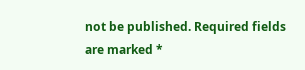not be published. Required fields are marked *